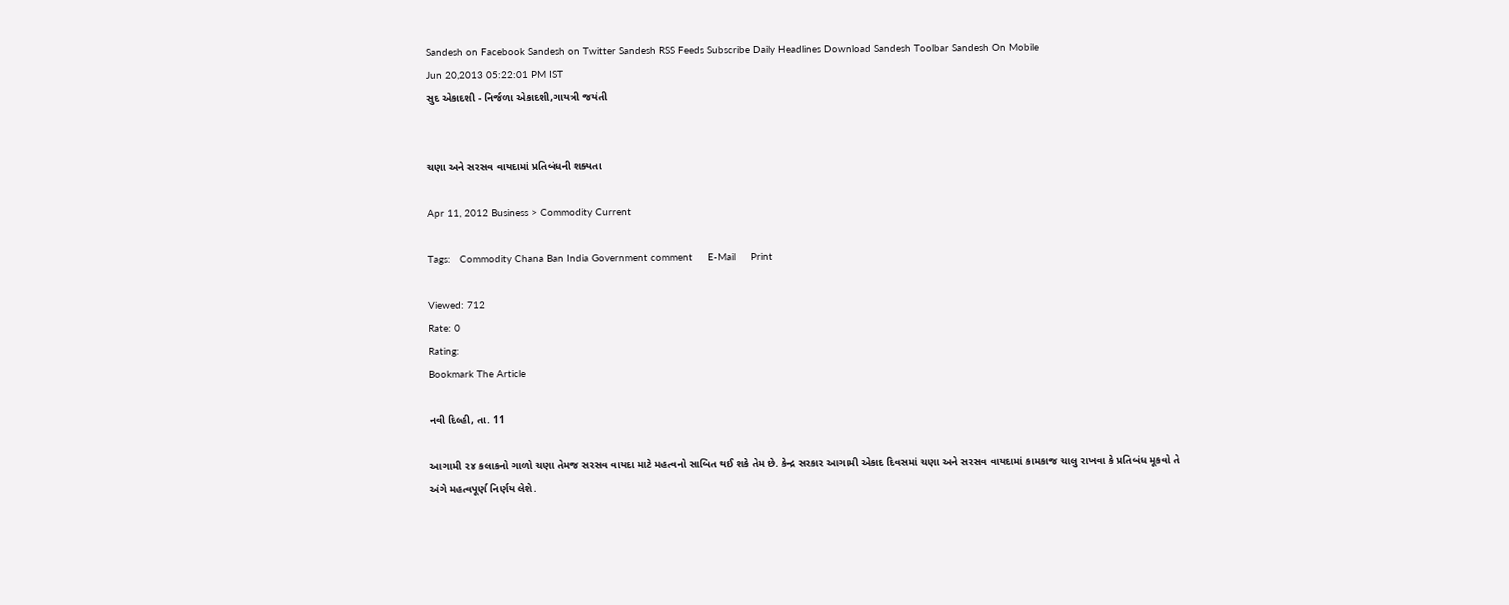Sandesh on Facebook Sandesh on Twitter Sandesh RSS Feeds Subscribe Daily Headlines Download Sandesh Toolbar Sandesh On Mobile
Jun 20,2013 05:22:01 PM IST
સુદ એકાદશી - નિર્જળા એકાદશી,ગાયત્રી જયંતી


ચણા અને સરસવ વાયદામાં પ્રતિબંધની શક્યતા

Apr 11, 2012 Business > Commodity Current

Tags:   Commodity Chana Ban India Government comment     E-Mail     Print

Viewed: 712
Rate: 0
Rating:
Bookmark The Article

નવી દિલ્હી, તા. 11

આગામી ૨૪ કલાકનો ગાળો ચણા તેમજ સરસવ વાયદા માટે મહત્વનો સાબિત થઈ શકે તેમ છે. કેન્દ્ર સરકાર આગામી એકાદ દિવસમાં ચણા અને સરસવ વાયદામાં કામકાજ ચાલુ રાખવા કે પ્રતિબંધ મૂકવો તે અંગે મહત્વપૂર્ણ નિર્ણય લેશે.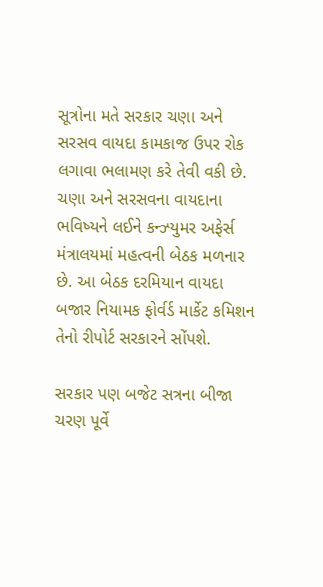સૂત્રોના મતે સરકાર ચણા અને સરસવ વાયદા કામકાજ ઉપર રોક લગાવા ભલામણ કરે તેવી વકી છે. ચણા અને સરસવના વાયદાના ભવિષ્યને લઈને કન્ઝ્યુમર અફેર્સ મંત્રાલયમાં મહત્વની બેઠક મળનાર છે. આ બેઠક દરમિયાન વાયદા બજાર નિયામક ફોર્વર્ડ માર્કેટ કમિશન તેનો રીપોર્ટ સરકારને સોંપશે.

સરકાર પણ બજેટ સત્રના બીજા ચરણ પૂર્વે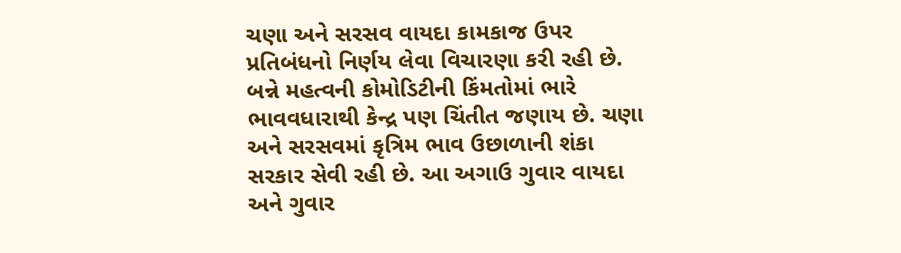ચણા અને સરસવ વાયદા કામકાજ ઉપર પ્રતિબંધનો નિર્ણય લેવા વિચારણા કરી રહી છે. બન્ને મહત્વની કોમોડિટીની કિંમતોમાં ભારે ભાવવધારાથી કેન્દ્ર પણ ચિંતીત જણાય છે. ચણા અને સરસવમાં કૃત્રિમ ભાવ ઉછાળાની શંકા સરકાર સેવી રહી છે. આ અગાઉ ગુવાર વાયદા અને ગુવાર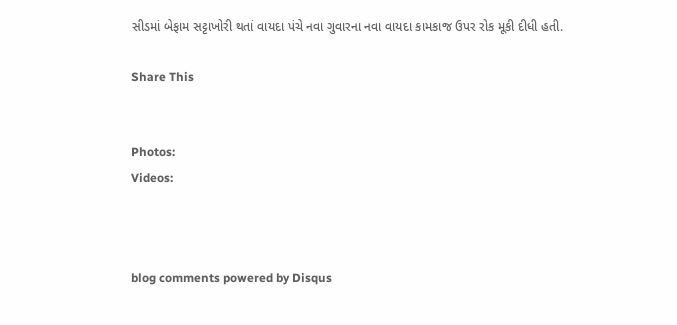સીડમાં બેફામ સટ્ટાખોરી થતાં વાયદા પંચે નવા ગુવારના નવા વાયદા કામકાજ ઉપર રોક મૂકી દીધી હતી.

Share This


Photos:
Videos:



blog comments powered by Disqus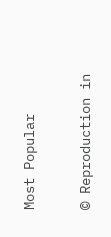Most Popular

© Reproduction in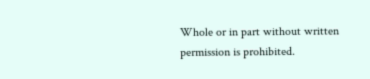Whole or in part without written permission is prohibited.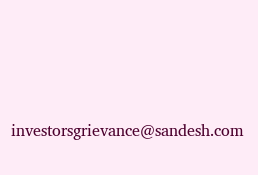investorsgrievance@sandesh.com